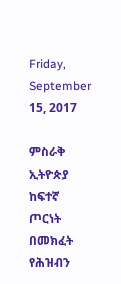Friday, September 15, 2017

ምስራቅ ኢትዮጵያ ከፍተኛ ጦርነት በመክፈት የሕዝብን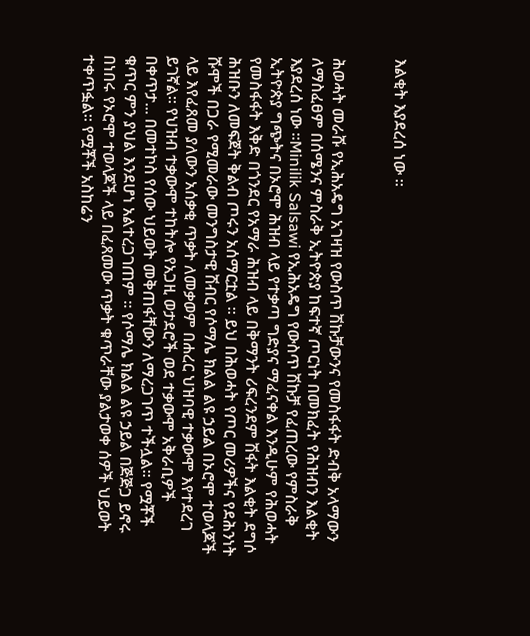እልቂት እያደረሰ ነው ።


ሕወሓት መራሹ የኢሕአዴግ አገዛዝ የውስጥ ሽኩቻውንና የመስፋፋት ድብቅ አላማውን ለማስፈፀም በሰሜንና ምስራቅ ኢትዮጵያ ከፍተኛ ጦርነት በመክፈት የሕዝብን እልቂት እያደረሰ ነው ።Minilik Salsawi የኢሕአዴግ የውስጥ ሽኩቻ የፈጠረው የምስራቅ ኢትዮጵያ ግጭትና በኦሮሞ ሕዝብ ላይ የተቃጣ ግድያና ማፈናቀል እንዲሁም የሕወሓት የመስፋፋት እቅድ በጎንደር የአማራ ሕዝብ ላይ በቅማንት ሪፍረንደም ሽፋት እልቂት ደግሶ ሕዝቡን ለመፍጀት ቅልብ ጦሩን አሰማርቷል ። ይህ በሕወሓት የጦር መሪዎችና የደሕንነት ሹሞች በጋራ የሚመራው መንግስታዊ ሽብር የሶማሌ ክልል ልዩ ኃይል በኦሮሞ ተወላጆች ላይ እየፈጸመ ያለውን አሰቃቂ ጥቃት ለመቃወም በሐረር ህዝባዊ ተቃውሞ እየተደረገ ይገኛል፡፡ የህዝብ ተቃውሞ ተከትሎ የአጋዚ ወታደሮች ወደ ተቃውሞ አቅራቢዎች በቀጥታ... በመተኮስ የሰው ህይወት መቅጠፋቸውን ለማረጋገጥ ተችሏል፡፡ የሟቾች ቁጥር ምን ያህል እንደሆነ አልተረጋገጠም ። የሶማሌ ክልል ልዩ ኃይል በጅጅጋ ይኖሩ በነበሩ የኦሮሞ ተወላጆች ላይ በፈጸመው ጥቃት ቁጥራቸው ያልታወቀ ሰዎች ህይወት ተቀጥፏል፡፡ የሟቾች አስከሬን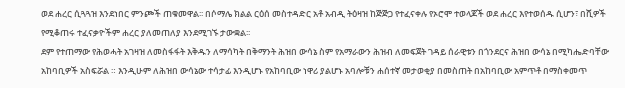ወደ ሐረር ሲጓጓዝ እንደነበር ምንጮች ጠቁመዋል፡፡ በሶማሌ ክልል ርዕሰ መስተዳድር አቶ አብዲ ትዕዛዝ ከጅጅጋ የተፈናቀሉ የኦሮሞ ተወላጆች ወደ ሐረር እየተወሰዱ ሲሆን፣ በሺዎች የሚቆጠሩ ተፈናቃዮችም ሐረር ያለመጠለያ እንደሚገኙ ታውቋል፡፡
ደም የተጠማው የሕወሓት አገዛዝ ለመስፋፋት እቅዱን ለማሳካት በቅማንት ሕዝበ ውሳኔ ስም የአማራውን ሕዝብ ለመፍጀት ገዳይ ሰራዊቱን በጎንደርና ሕዝበ ውሳኔ በሚካሔድባቸው አከባቢዎች አስፍሯል ። እንዲሁም ለሕዝበ ውሳኔው ተሳታፊ እንዲሆኑ የአከባቢው ነዋሪ ያልሆኑ አባሎቹን ሐሰተኛ መታወቂያ በመስጠት በአከባቢው አምጥቶ በማስቀመጥ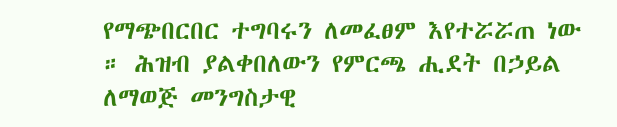የማጭበርበር ተግባሩን ለመፈፀም እየተሯሯጠ ነው ። ሕዝብ ያልቀበለውን የምርጫ ሒደት በኃይል ለማወጅ መንግስታዊ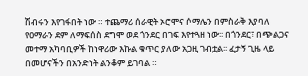ሽብሩን እየገፋበት ነው ። ተጨማሪ ሰራዊት ኦሮሞና ሶማሌን በምስራቅ እያባለ የዐማራን ደም ለማፍሰስ ደግሞ ወደ ጎንደር በገፍ እየተጓዘ ነው፡፡ በጎንደር፣ በጭልጋና መተማ አካባቢዎች ከነዋሪው እኩል ቁጥር ያለው አጋዚ ገብቷል፡፡ ፈታኝ ጊዜ ላይ በመሆናችን በአንድነት ልንቆም ይገባል ።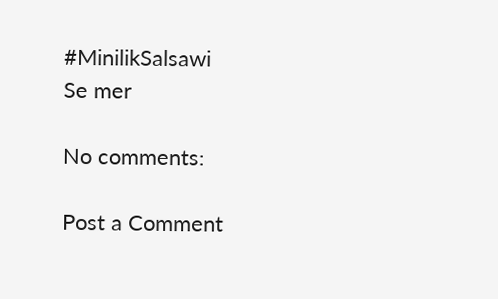#MinilikSalsawi
Se mer

No comments:

Post a Comment